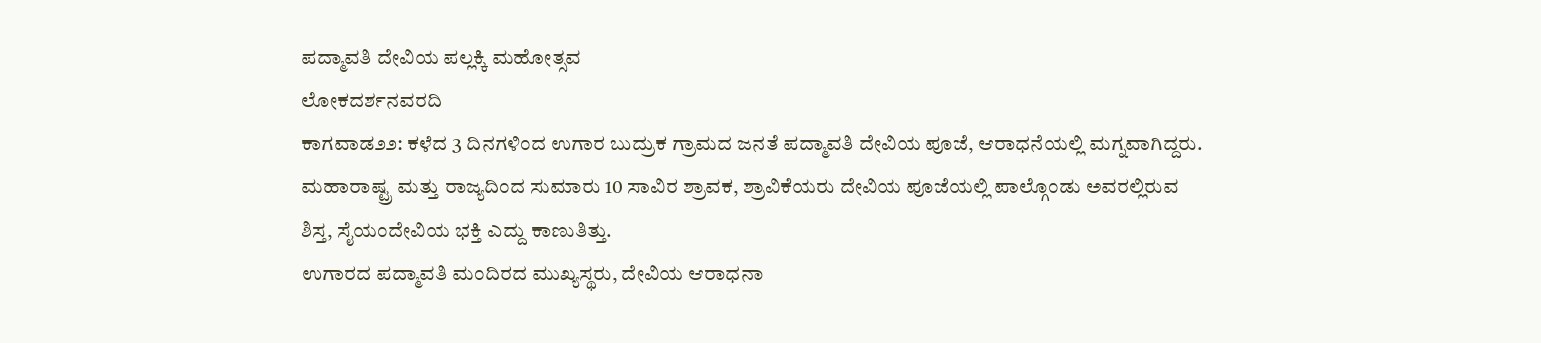ಪದ್ಮಾವತಿ ದೇವಿಯ ಪಲ್ಲಕ್ಕಿ ಮಹೋತ್ಸವ
ಲೋಕದರ್ಶನವರದಿ
ಕಾಗವಾಡ೨೨: ಕಳೆದ 3 ದಿನಗಳಿಂದ ಉಗಾರ ಬುದ್ರುಕ ಗ್ರಾಮದ ಜನತೆ ಪದ್ಮಾವತಿ ದೇವಿಯ ಪೂಜೆ, ಆರಾಧನೆಯಲ್ಲಿ ಮಗ್ನವಾಗಿದ್ದರು. ಮಹಾರಾಷ್ಟ್ರ ಮತ್ತು ರಾಜ್ಯದಿಂದ ಸುಮಾರು 10 ಸಾವಿರ ಶ್ರಾವಕ, ಶ್ರಾವಿಕೆಯರು ದೇವಿಯ ಪೂಜೆಯಲ್ಲಿ ಪಾಲ್ಗೊಂಡು ಅವರಲ್ಲಿರುವ ಶಿಸ್ತ, ಸೈಯಂದೇವಿಯ ಭಕ್ತಿ ಎದ್ದು ಕಾಣುತಿತ್ತು.
ಉಗಾರದ ಪದ್ಮಾವತಿ ಮಂದಿರದ ಮುಖ್ಯಸ್ಥರು, ದೇವಿಯ ಆರಾಧನಾ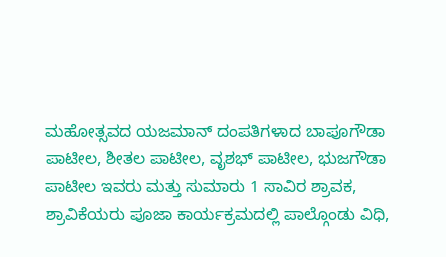ಮಹೋತ್ಸವದ ಯಜಮಾನ್ ದಂಪತಿಗಳಾದ ಬಾಪೂಗೌಡಾ ಪಾಟೀಲ, ಶೀತಲ ಪಾಟೀಲ, ವೃಶಭ್ ಪಾಟೀಲ, ಭುಜಗೌಡಾ ಪಾಟೀಲ ಇವರು ಮತ್ತು ಸುಮಾರು 1 ಸಾವಿರ ಶ್ರಾವಕ, ಶ್ರಾವಿಕೆಯರು ಪೂಜಾ ಕಾರ್ಯಕ್ರಮದಲ್ಲಿ ಪಾಲ್ಗೊಂಡು ವಿಧಿ,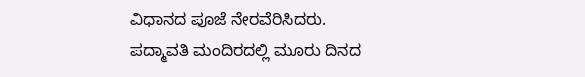ವಿಧಾನದ ಪೂಜೆ ನೇರವೆರಿಸಿದರು.
ಪದ್ಮಾವತಿ ಮಂದಿರದಲ್ಲಿ ಮೂರು ದಿನದ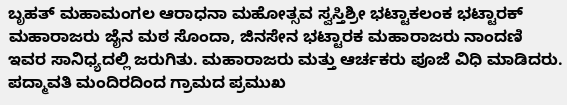ಬೃಹತ್ ಮಹಾಮಂಗಲ ಆರಾಧನಾ ಮಹೋತ್ಸವ ಸ್ವಸ್ತಿಶ್ರೀ ಭಟ್ಟಾಕಲಂಕ ಭಟ್ಟಾರಕ್ ಮಹಾರಾಜರು ಜೈನ ಮಠ ಸೊಂದಾ, ಜಿನಸೇನ ಭಟ್ಟಾರಕ ಮಹಾರಾಜರು ನಾಂದಣಿ ಇವರ ಸಾನಿಧ್ಯದಲ್ಲಿ ಜರುಗಿತು. ಮಹಾರಾಜರು ಮತ್ತು ಆರ್ಚಕರು ಪೂಜೆ ವಿಧಿ ಮಾಡಿದರು. ಪದ್ಮಾವತಿ ಮಂದಿರದಿಂದ ಗ್ರಾಮದ ಪ್ರಮುಖ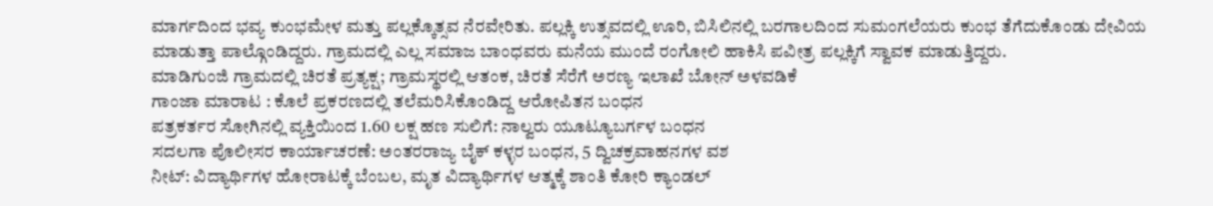ಮಾರ್ಗದಿಂದ ಭವ್ಯ ಕುಂಭಮೇಳ ಮತ್ತು ಪಲ್ಲಕ್ಕೊತ್ಸವ ನೆರವೇರಿತು. ಪಲ್ಲಕ್ಕಿ ಉತ್ಸವದಲ್ಲಿ ಊರಿ, ಬಿಸಿಲಿನಲ್ಲಿ ಬರಗಾಲದಿಂದ ಸುಮಂಗಲೆಯರು ಕುಂಭ ತೆಗೆದುಕೊಂಡು ದೇವಿಯ ಮಾಡುತ್ತಾ ಪಾಲ್ಗೊಂಡಿದ್ದರು. ಗ್ರಾಮದಲ್ಲಿ ಎಲ್ಲ ಸಮಾಜ ಬಾಂಧವರು ಮನೆಯ ಮುಂದೆ ರಂಗೋಲಿ ಹಾಕಿಸಿ ಪವೀತ್ರ ಪಲ್ಲಕ್ಕಿಗೆ ಸ್ವಾವಕ ಮಾಡುತ್ತಿದ್ದರು.
ಮಾಡಿಗುಂಜಿ ಗ್ರಾಮದಲ್ಲಿ ಚಿರತೆ ಪ್ರತ್ಯಕ್ಷ; ಗ್ರಾಮಸ್ಥರಲ್ಲಿ ಆತಂಕ, ಚಿರತೆ ಸೆರೆಗೆ ಅರಣ್ಯ ಇಲಾಖೆ ಬೋನ್ ಅಳವಡಿಕೆ
ಗಾಂಜಾ ಮಾರಾಟ : ಕೊಲೆ ಪ್ರಕರಣದಲ್ಲಿ ತಲೆಮರಿಸಿಕೊಂಡಿದ್ದ ಆರೋಪಿತನ ಬಂಧನ
ಪತ್ರಕರ್ತರ ಸೋಗಿನಲ್ಲಿ ವ್ಯಕ್ತಿಯಿಂದ 1.60 ಲಕ್ಷ ಹಣ ಸುಲಿಗೆ: ನಾಲ್ವರು ಯೂಟ್ಯೂಬರ್ಗಳ ಬಂಧನ
ಸದಲಗಾ ಪೊಲೀಸರ ಕಾರ್ಯಾಚರಣೆ: ಅಂತರರಾಜ್ಯ ಬೈಕ್ ಕಳ್ಳರ ಬಂಧನ, 5 ದ್ವಿಚಕ್ರವಾಹನಗಳ ವಶ
ನೀಟ್: ವಿದ್ಯಾರ್ಥಿಗಳ ಹೋರಾಟಕ್ಕೆ ಬೆಂಬಲ, ಮೃತ ವಿದ್ಯಾರ್ಥಿಗಳ ಆತ್ಮಕ್ಕೆ ಶಾಂತಿ ಕೋರಿ ಕ್ಯಾಂಡಲ್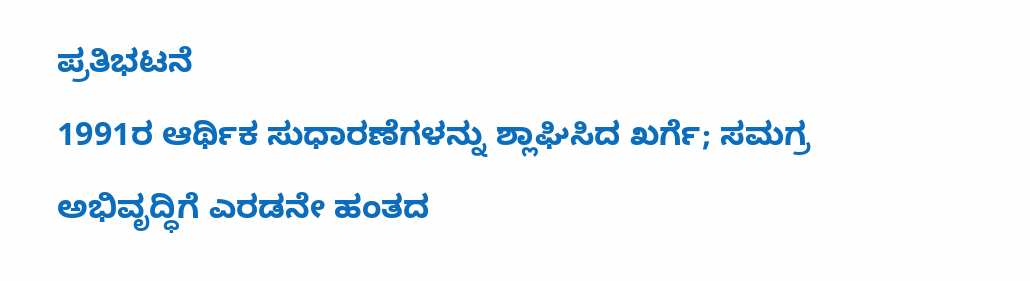ಪ್ರತಿಭಟನೆ
1991ರ ಆರ್ಥಿಕ ಸುಧಾರಣೆಗಳನ್ನು ಶ್ಲಾಘಿಸಿದ ಖರ್ಗೆ; ಸಮಗ್ರ ಅಭಿವೃದ್ಧಿಗೆ ಎರಡನೇ ಹಂತದ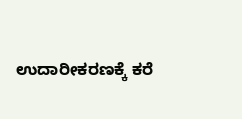ಉದಾರೀಕರಣಕ್ಕೆ ಕರೆ